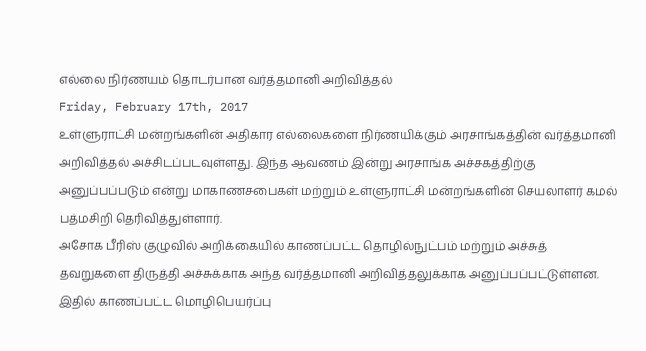எல்லை நிர்ணயம் தொடர்பான வர்த்தமானி அறிவித்தல்
Friday, February 17th, 2017
உள்ளுராட்சி மன்றங்களின் அதிகார எல்லைகளை நிர்ணயிக்கும் அரசாங்கத்தின் வர்த்தமானி அறிவித்தல் அச்சிடப்படவுள்ளது. இந்த ஆவணம் இன்று அரசாங்க அச்சகத்திற்கு அனுப்பப்படும் என்று மாகாணசபைகள் மற்றும் உள்ளுராட்சி மன்றங்களின் செயலாளர் கமல் பத்மசிறி தெரிவித்துள்ளார்.
அசோக பீரிஸ் குழுவில் அறிக்கையில் காணப்பட்ட தொழில்நுட்பம் மற்றும் அச்சுத் தவறுகளை திருத்தி அச்சுக்காக அந்த வர்த்தமானி அறிவித்தலுக்காக அனுப்பப்பட்டுள்ளன.
இதில் காணப்பட்ட மொழிபெயர்ப்பு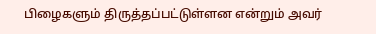பிழைகளும் திருத்தப்பட்டுள்ளன என்றும் அவர்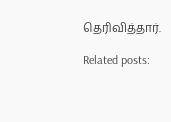தெரிவித்தார்.

Related posts: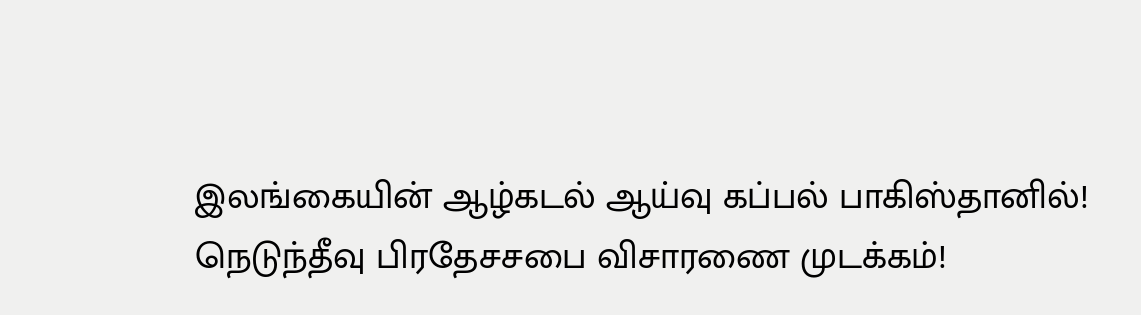இலங்கையின் ஆழ்கடல் ஆய்வு கப்பல் பாகிஸ்தானில்!
நெடுந்தீவு பிரதேசசபை விசாரணை முடக்கம்!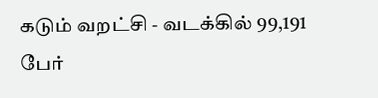கடும் வறட்சி - வடக்கில் 99,191 பேர்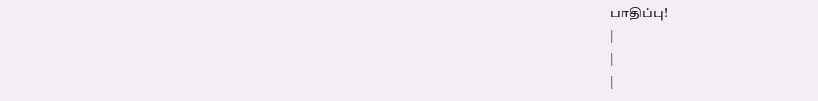பாதிப்பு!
|
|
|